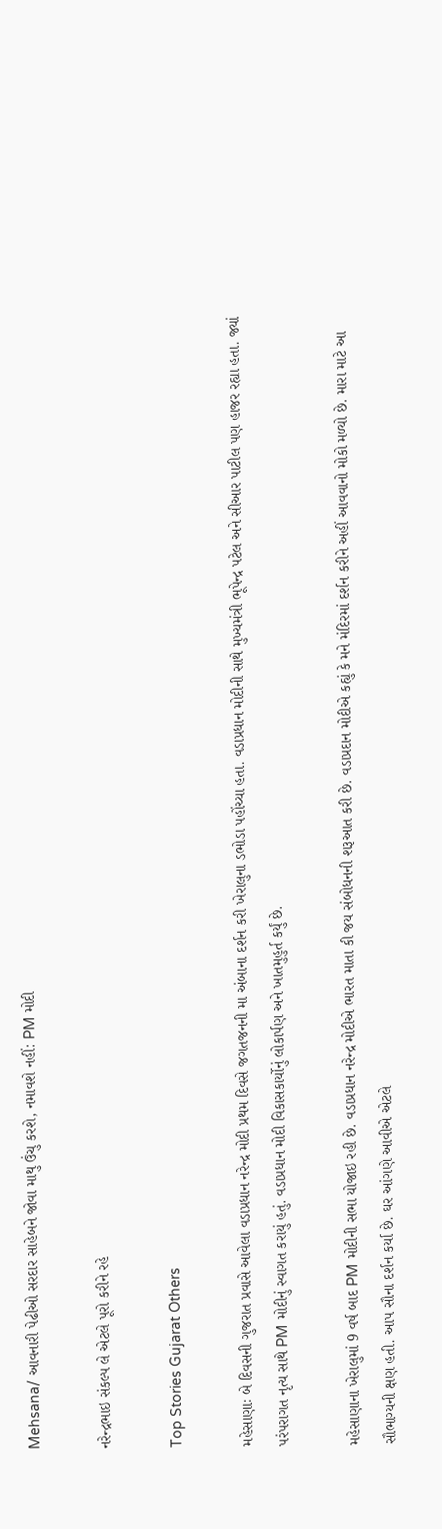Mehsana/ આવનારી પેઢીઓ સરદાર સાહેબને જોવા માથુ ઉંચુ કરશે, નમાવશે નહીં: PM મોદી

નરેન્દ્રભાઇ સંકલ્પ લે એટલે પૂરો કરીને રહે

Top Stories Gujarat Others

મહેસાણાઃ બે દિવસની ગુજરાત પ્રવાસે આવેલા વડાપ્રધાન નરેન્દ્ર મોદી પ્રથમ દિવસે જગતજનની મા અંબાના દર્શન કરી ખેરાલુના ડભોડા પહોંચ્યા હતા. વડાપ્રધાન મોદીની સાથે મુખ્યમંત્રી ભૂપેન્દ્ર પટેલ અને સીઆર પાટીલ પણ હાજર રહ્યા હતા. જ્યાં પરંપરાગત નૃત્ય સાથે PM મોદીનું સ્વાગત કરાયું હતું. વડાપ્રધાન મોદી વિકાસકાર્યોનું લોકાર્પણ અને ખાતમુહુર્ત કર્યું છે.

મહેસાણાના ખેરાલુમાં 9 વર્ષ બાદ PM મોદીની સભા યોજાઇ રહી છે. વડાપ્રધાન નરેન્દ્ર મોદીએ ભારત માતા કી જય સંબોધનની શરૂઆત કરી છે. વડાપ્રદાન મોદીએ કહ્યું કે મને મંદિરમાં દર્શન કરીને અહીં આવવાનો મોકો મળ્યો છે. મારા માટે આ સૌભાગ્યની ક્ષણ હતી. આપ સૌના દર્શન કર્યા છે. ઘર આંગણે આવીએ એટલે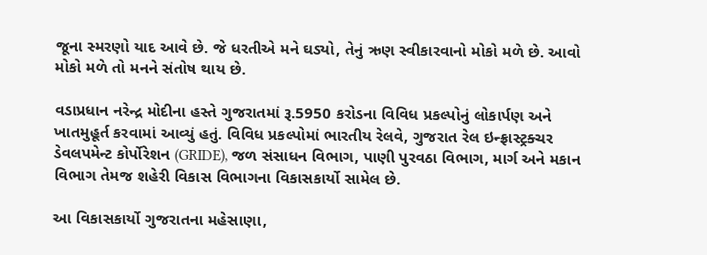જૂના સ્મરણો યાદ આવે છે. જે ધરતીએ મને ઘડ્યો, તેનું ઋણ સ્વીકારવાનો મોકો મળે છે. આવો મોકો મળે તો મનને સંતોષ થાય છે.

વડાપ્રધાન નરેન્દ્ર મોદીના હસ્તે ગુજરાતમાં રૂ.5950 કરોડના વિવિધ પ્રકલ્પોનું લોકાર્પણ અને ખાતમુહૂર્ત કરવામાં આવ્યું હતું. વિવિધ પ્રકલ્પોમાં ભારતીય રેલવે, ગુજરાત રેલ ઇન્ફ્રાસ્ટ્રક્ચર ડેવલપમેન્ટ કોર્પોરેશન (GRIDE), જળ સંસાધન વિભાગ, પાણી પુરવઠા વિભાગ, માર્ગ અને મકાન વિભાગ તેમજ શહેરી વિકાસ વિભાગના વિકાસકાર્યો સામેલ છે.

આ વિકાસકાર્યો ગુજરાતના મહેસાણા,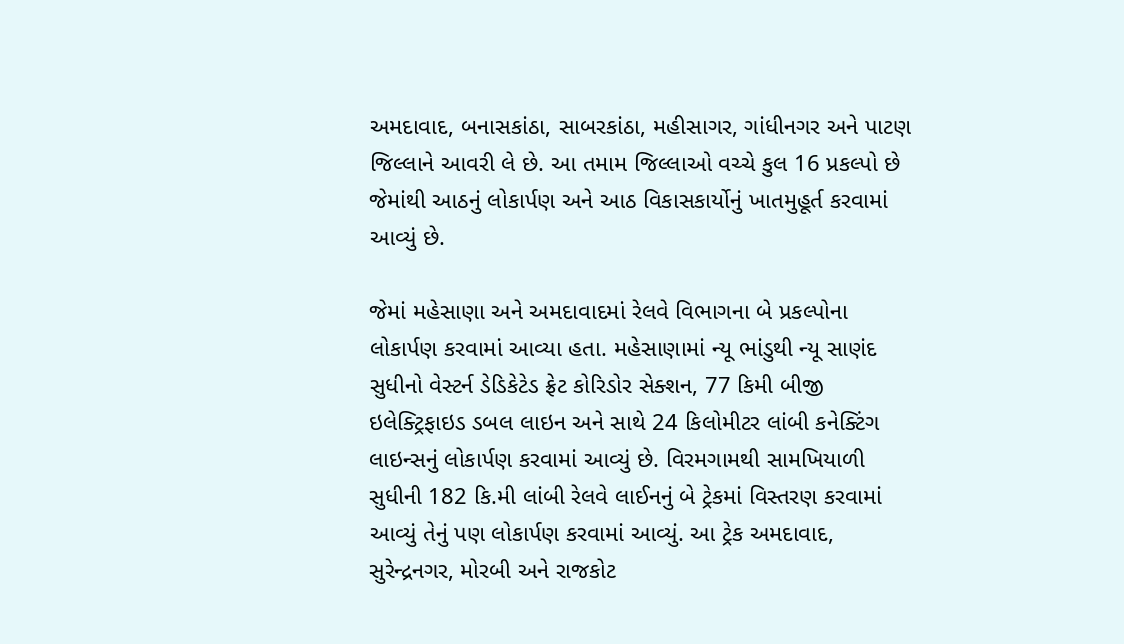અમદાવાદ, બનાસકાંઠા, સાબરકાંઠા, મહીસાગર, ગાંધીનગર અને પાટણ જિલ્લાને આવરી લે છે. આ તમામ જિલ્લાઓ વચ્ચે કુલ 16 પ્રકલ્પો છે જેમાંથી આઠનું લોકાર્પણ અને આઠ વિકાસકાર્યોનું ખાતમુહૂર્ત કરવામાં આવ્યું છે.

જેમાં મહેસાણા અને અમદાવાદમાં રેલવે વિભાગના બે પ્રકલ્પોના લોકાર્પણ કરવામાં આવ્યા હતા. મહેસાણામાં ન્યૂ ભાંડુથી ન્યૂ સાણંદ સુધીનો વેસ્ટર્ન ડેડિકેટેડ ફ્રેટ કોરિડોર સેક્શન, 77 કિમી બીજી ઇલેક્ટ્રિફાઇડ ડબલ લાઇન અને સાથે 24 કિલોમીટર લાંબી કનેક્ટિંગ લાઇન્સનું લોકાર્પણ કરવામાં આવ્યું છે. વિરમગામથી સામખિયાળી સુધીની 182 કિ.મી લાંબી રેલવે લાઈનનું બે ટ્રેકમાં વિસ્તરણ કરવામાં આવ્યું તેનું પણ લોકાર્પણ કરવામાં આવ્યું. આ ટ્રેક અમદાવાદ, સુરેન્દ્રનગર, મોરબી અને રાજકોટ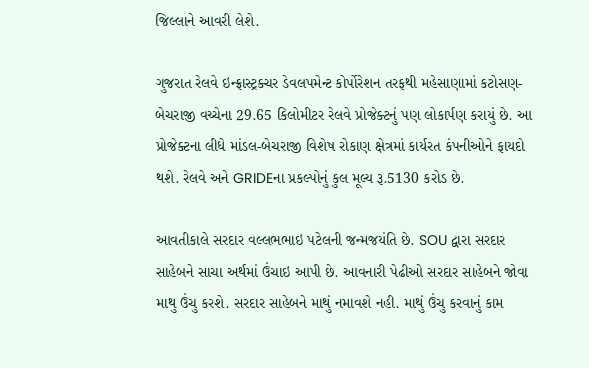જિલ્લાને આવરી લેશે.

ગુજરાત રેલવે ઇન્ફ્રાસ્ટ્રક્ચર ડેવલપમેન્ટ કોર્પોરેશન તરફથી મહેસાણામાં કટોસણ-બેચરાજી વચ્ચેના 29.65 કિલોમીટર રેલવે પ્રોજેક્ટનું પણ લોકાર્પણ કરાયું છે. આ પ્રોજેક્ટના લીધે માંડલ-બેચરાજી વિશેષ રોકાણ ક્ષેત્રમાં કાર્યરત કંપનીઓને ફાયદો થશે. રેલવે અને GRIDEના પ્રકલ્પોનું કુલ મૂલ્ય રૂ.5130 કરોડ છે.

આવતીકાલે સરદાર વલ્લભભાઇ પટેલની જન્મજયંતિ છે. SOU દ્વારા સરદાર સાહેબને સાચા અર્થમાં ઉંચાઇ આપી છે. આવનારી પેઢીઓ સરદાર સાહેબને જોવા માથુ ઉંચુ કરશે. સરદાર સાહેબને માથું નમાવશે નહી. માથું ઉંચુ કરવાનું કામ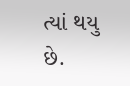ત્યાં થયુ છે.